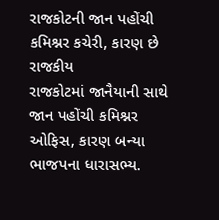રાજકોટની જાન પહોંચી કમિશ્નર કચેરી, કારણ છે રાજકીય
રાજકોટમાં જાનૈયાની સાથે જાન પહોંચી કમિશ્નર ઓફિસ, કારણ બન્યા ભાજપના ધારાસભ્ય.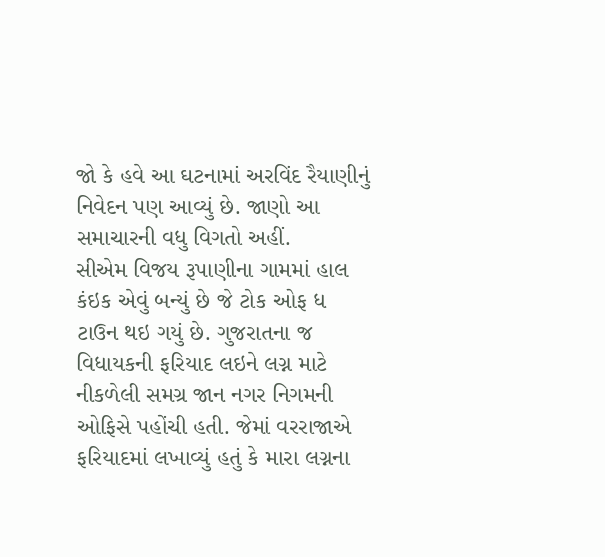જો કે હવે આ ઘટનામાં અરવિંદ રૈયાણીનું નિવેદન પણ આવ્યું છે. જાણો આ સમાચારની વધુ વિગતો અહીં.
સીએમ વિજય રૂપાણીના ગામમાં હાલ કંઇક એવું બન્યું છે જે ટોક ઓફ ધ ટાઉન થઇ ગયું છે. ગુજરાતના જ વિધાયકની ફરિયાદ લઇને લગ્ન માટે નીકળેલી સમગ્ર જાન નગર નિગમની ઓફિસે પહોંચી હતી. જેમાં વરરાજાએ ફરિયાદમાં લખાવ્યું હતું કે મારા લગ્નના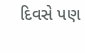દિવસે પણ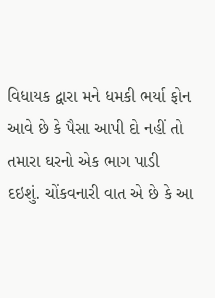વિધાયક દ્વારા મને ધમકી ભર્યા ફોન આવે છે કે પૈસા આપી દો નહીં તો તમારા ઘરનો એક ભાગ પાડી દઇશું. ચોંકવનારી વાત એ છે કે આ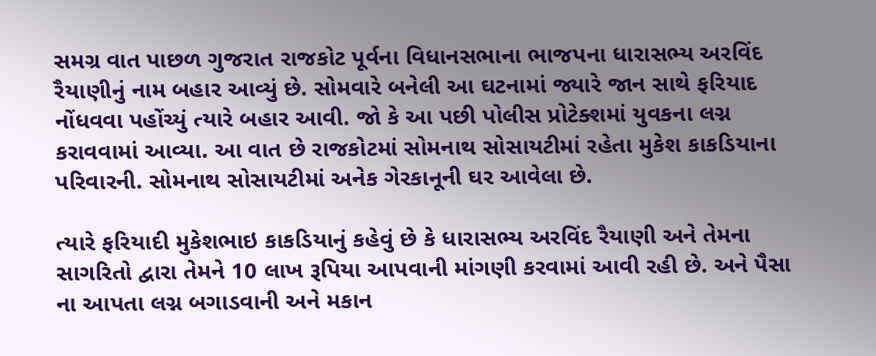સમગ્ર વાત પાછળ ગુજરાત રાજકોટ પૂર્વના વિધાનસભાના ભાજપના ધારાસભ્ય અરવિંદ રૈયાણીનું નામ બહાર આવ્યું છે. સોમવારે બનેલી આ ઘટનામાં જ્યારે જાન સાથે ફરિયાદ નોંધવવા પહોંચ્યું ત્યારે બહાર આવી. જો કે આ પછી પોલીસ પ્રોટેક્શમાં યુવકના લગ્ન કરાવવામાં આવ્યા. આ વાત છે રાજકોટમાં સોમનાથ સોસાયટીમાં રહેતા મુકેશ કાકડિયાના પરિવારની. સોમનાથ સોસાયટીમાં અનેક ગેરકાનૂની ઘર આવેલા છે.

ત્યારે ફરિયાદી મુકેશભાઇ કાકડિયાનું કહેવું છે કે ધારાસભ્ય અરવિંદ રૈયાણી અને તેમના સાગરિતો દ્વારા તેમને 10 લાખ રૂપિયા આપવાની માંગણી કરવામાં આવી રહી છે. અને પૈસા ના આપતા લગ્ન બગાડવાની અને મકાન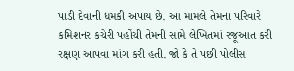પાડી દેવાની ધમકી અપાય છે. આ મામલે તેમના પરિવારે કમિશનર કચેરી પહોંચી તેમની સામે લેખિતમાં રજૂઆત કરી રક્ષણ આપવા માંગ કરી હતી. જો કે તે પછી પોલીસ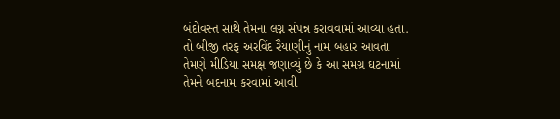બંદોવસ્ત સાથે તેમના લગ્ન સંપન્ન કરાવવામાં આવ્યા હતા. તો બીજી તરફ અરવિંદ રૈયાણીનું નામ બહાર આવતા તેમણે મીડિયા સમક્ષ જણાવ્યું છે કે આ સમગ્ર ઘટનામાં તેમને બદનામ કરવામાં આવી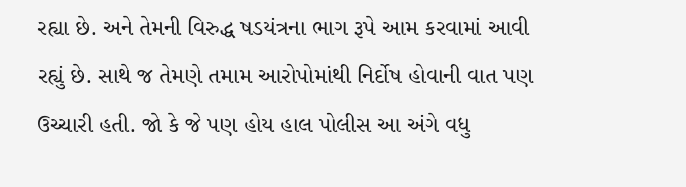રહ્યા છે. અને તેમની વિરુદ્ધ ષડયંત્રના ભાગ રૂપે આમ કરવામાં આવી રહ્યું છે. સાથે જ તેમણે તમામ આરોપોમાંથી નિર્દોષ હોવાની વાત પણ ઉચ્ચારી હતી. જો કે જે પણ હોય હાલ પોલીસ આ અંગે વધુ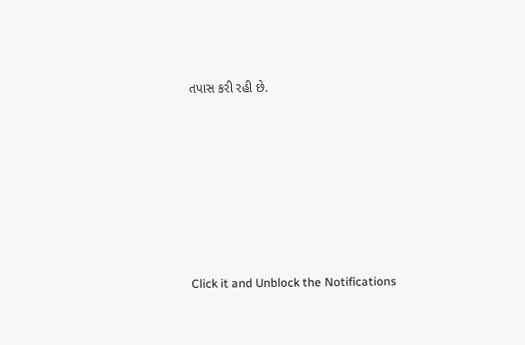તપાસ કરી રહી છે.












Click it and Unblock the Notifications